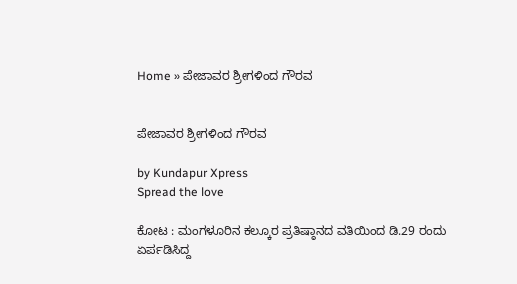Home » ಪೇಜಾವರ ಶ್ರೀಗಳಿಂದ ಗೌರವ


ಪೇಜಾವರ ಶ್ರೀಗಳಿಂದ ಗೌರವ

by Kundapur Xpress
Spread the love

ಕೋಟ : ಮಂಗಳೂರಿನ ಕಲ್ಕೂರ ಪ್ರತಿಷ್ಠಾನದ ವತಿಯಿಂದ ಡಿ.29 ರಂದು ಏರ್ಪಡಿಸಿದ್ದ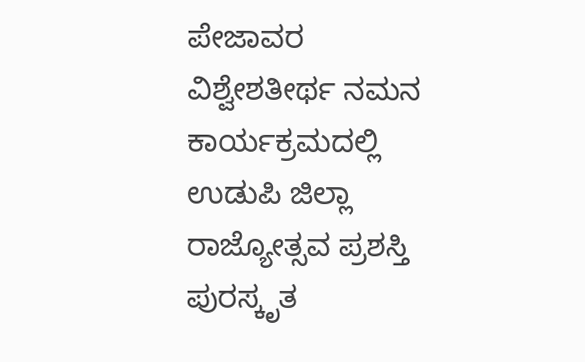ಪೇಜಾವರ ವಿಶ್ವೇಶತೀರ್ಥ ನಮನ ಕಾರ್ಯಕ್ರಮದಲ್ಲಿ ಉಡುಪಿ ಜಿಲ್ಲಾ ರಾಜ್ಯೋತ್ಸವ ಪ್ರಶಸ್ತಿ ಪುರಸ್ಕೃತ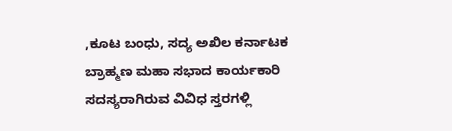,ಕೂಟ ಬಂಧು, ಸದ್ಯ ಅಖಿಲ ಕರ್ನಾಟಕ ಬ್ರಾಹ್ಮಣ ಮಹಾ ಸಭಾದ ಕಾರ್ಯಕಾರಿ ಸದಸ್ಯರಾಗಿರುವ ವಿವಿಧ ಸ್ತರಗಳ್ಲಿ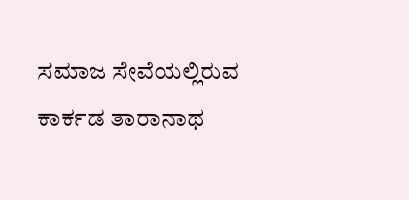ಸಮಾಜ ಸೇವೆಯಲ್ಲಿರುವ
ಕಾರ್ಕಡ ತಾರಾನಾಥ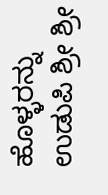ಹೊಳ್ಳರನ್ನು ಉಡುಪಿ ಶ್ರೀ ಶ್ರೀ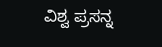ವಿಶ್ವ ಪ್ರಸನ್ನ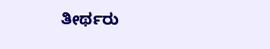ತೀರ್ಥರು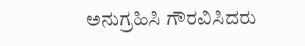ಅನುಗ್ರಹಿಸಿ ಗೌರವಿಸಿದರು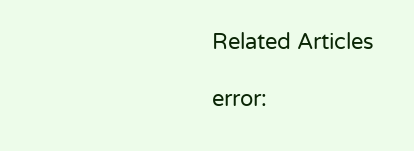Related Articles

error: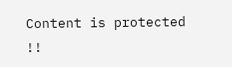Content is protected !!